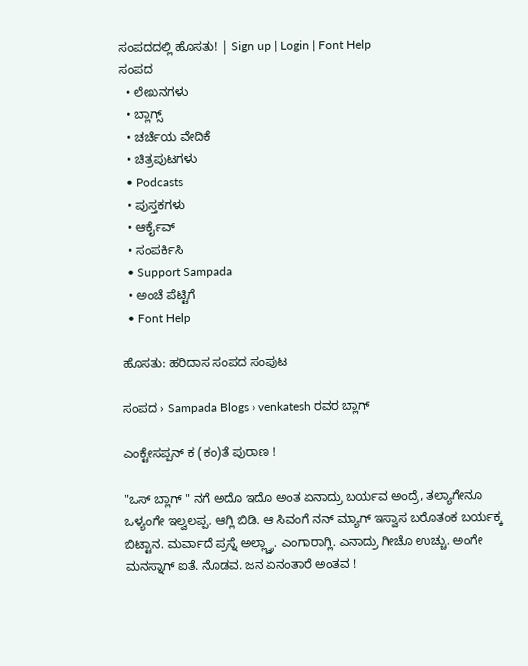ಸಂಪದದಲ್ಲಿ ಹೊಸತು! | Sign up | Login | Font Help
ಸಂಪದ
  • ಲೇಖನಗಳು
  • ಬ್ಲಾಗ್ಸ್
  • ಚರ್ಚೆಯ ವೇದಿಕೆ
  • ಚಿತ್ರಪುಟಗಳು
  • Podcasts
  • ಪುಸ್ತಕಗಳು
  • ಆರ್ಕೈವ್
  • ಸಂಪರ್ಕಿಸಿ
  • Support Sampada
  • ಅಂಚೆ ಪೆಟ್ಟಿಗೆ
  • Font Help

ಹೊಸತು: ಹರಿದಾಸ ಸಂಪದ ಸಂಪುಟ

ಸಂಪದ › Sampada Blogs › venkatesh ರವರ ಬ್ಲಾಗ್

ಎಂಕ್ಟೇಸಪ್ಪನ್ ಕ (ಕಂ)ತೆ ಪುರಾಣ !

"ಒಸ್ ಬ್ಲಾಗ್ " ನಗೆ ಅದೊ ಇದೊ ಅಂತ ಏನಾದ್ರು ಬರ್ಯವ ಅಂದ್ರೆ, ತಲ್ಯಾಗೇನೂ ಒಳ್ಯಂಗೇ ಇಲ್ವಲಪ್ಪ. ಆಗ್ಲಿ ಬಿಡಿ. ಆ ಸಿವಂಗೆ ನನ್ ಮ್ಯಾಗ್ ಇಸ್ವಾಸ ಬರೊತಂಕ ಬರ್ಯಕ್ಕ ಬಿಟ್ಟಾನ. ಮರ್ವಾದೆ ಪ್ರಸ್ನೆ ಅಲ್ಲ್ವ್ರಾ. ಎಂಗಾರಾಗ್ಲಿ. ಎನಾದ್ರು ಗೀಚೊ ಉಚ್ಚು. ಅಂಗೇ ಮನಸ್ನಾಗ್ ಐತೆ. ನೊಡವ. ಜನ ಏನಂತಾರೆ ಅಂತವ !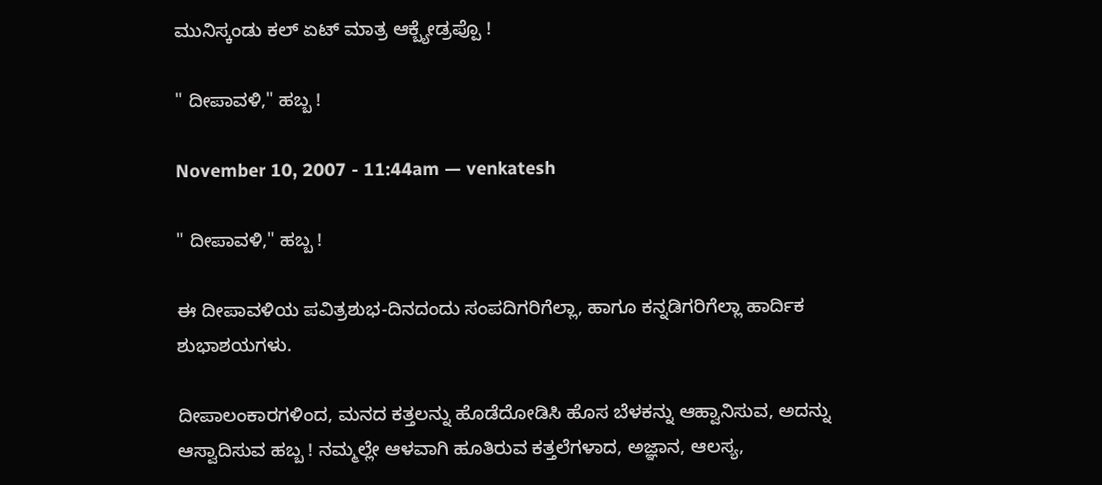ಮುನಿಸ್ಕಂಡು ಕಲ್ ಏಟ್ ಮಾತ್ರ ಆಕ್ಬ್ಯೇಡ್ರಪ್ಪೊ !

" ದೀಪಾವಳಿ," ಹಬ್ಬ !

November 10, 2007 - 11:44am — venkatesh

" ದೀಪಾವಳಿ," ಹಬ್ಬ !

ಈ ದೀಪಾವಳಿಯ ಪವಿತ್ರಶುಭ-ದಿನದಂದು ಸಂಪದಿಗರಿಗೆಲ್ಲಾ, ಹಾಗೂ ಕನ್ನಡಿಗರಿಗೆಲ್ಲಾ ಹಾರ್ದಿಕ ಶುಭಾಶಯಗಳು.

ದೀಪಾಲಂಕಾರಗಳಿಂದ, ಮನದ ಕತ್ತಲನ್ನು ಹೊಡೆದೋಡಿಸಿ ಹೊಸ ಬೆಳಕನ್ನು ಆಹ್ವಾನಿಸುವ, ಅದನ್ನು ಆಸ್ವಾದಿಸುವ ಹಬ್ಬ ! ನಮ್ಮಲ್ಲೇ ಆಳವಾಗಿ ಹೂತಿರುವ ಕತ್ತಲೆಗಳಾದ, ಅಜ್ಞಾನ, ಆಲಸ್ಯ,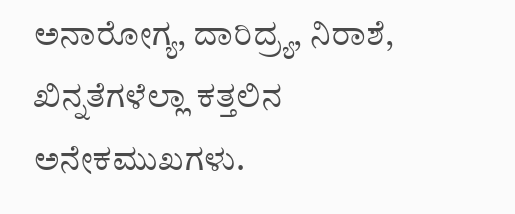ಅನಾರೋಗ್ಯ, ದಾರಿದ್ರ್ಯ, ನಿರಾಶೆ, ಖಿನ್ನತೆಗಳೆಲ್ಲಾ ಕತ್ತಲಿನ ಅನೇಕಮುಖಗಳು.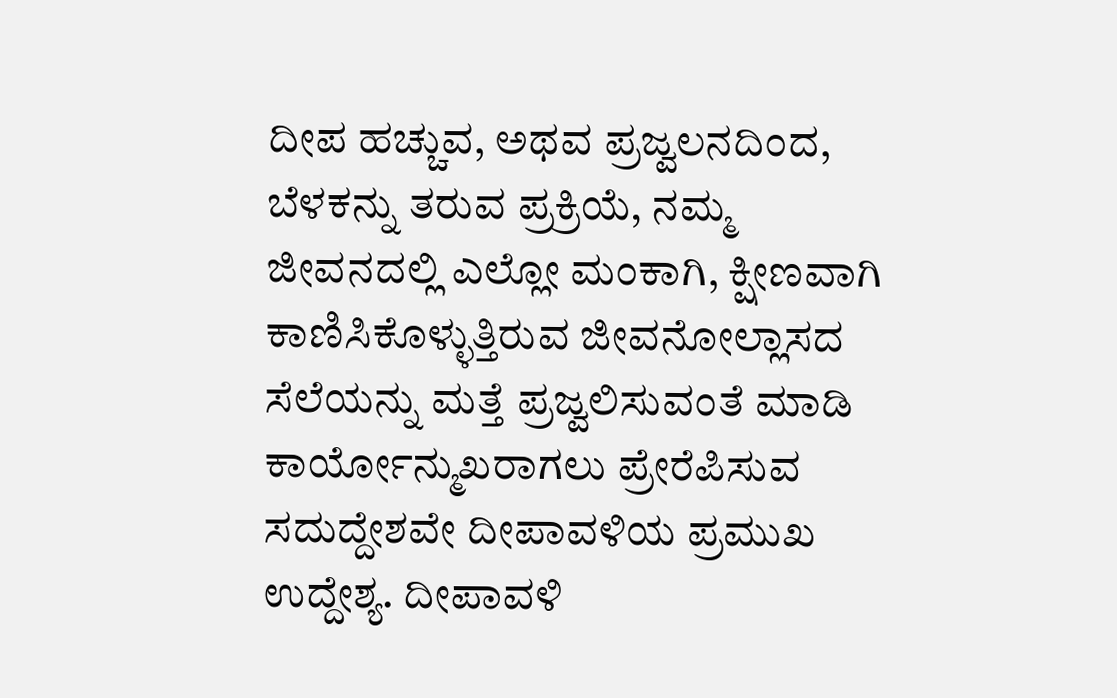ದೀಪ ಹಚ್ಚುವ, ಅಥವ ಪ್ರಜ್ವಲನದಿಂದ, ಬೆಳಕನ್ನು ತರುವ ಪ್ರಕ್ರಿಯೆ, ನಮ್ಮ ಜೀವನದಲ್ಲಿ ಎಲ್ಲೋ ಮಂಕಾಗಿ, ಕ್ಷೀಣವಾಗಿ ಕಾಣಿಸಿಕೊಳ್ಳುತ್ತಿರುವ ಜೀವನೋಲ್ಲಾಸದ ಸೆಲೆಯನ್ನು ಮತ್ತೆ ಪ್ರಜ್ವಲಿಸುವಂತೆ ಮಾಡಿ ಕಾರ್ಯೋನ್ಮುಖರಾಗಲು ಪ್ರೇರೆಪಿಸುವ ಸದುದ್ದೇಶವೇ ದೀಪಾವಳಿಯ ಪ್ರಮುಖ ಉದ್ದೇಶ್ಯ. ದೀಪಾವಳಿ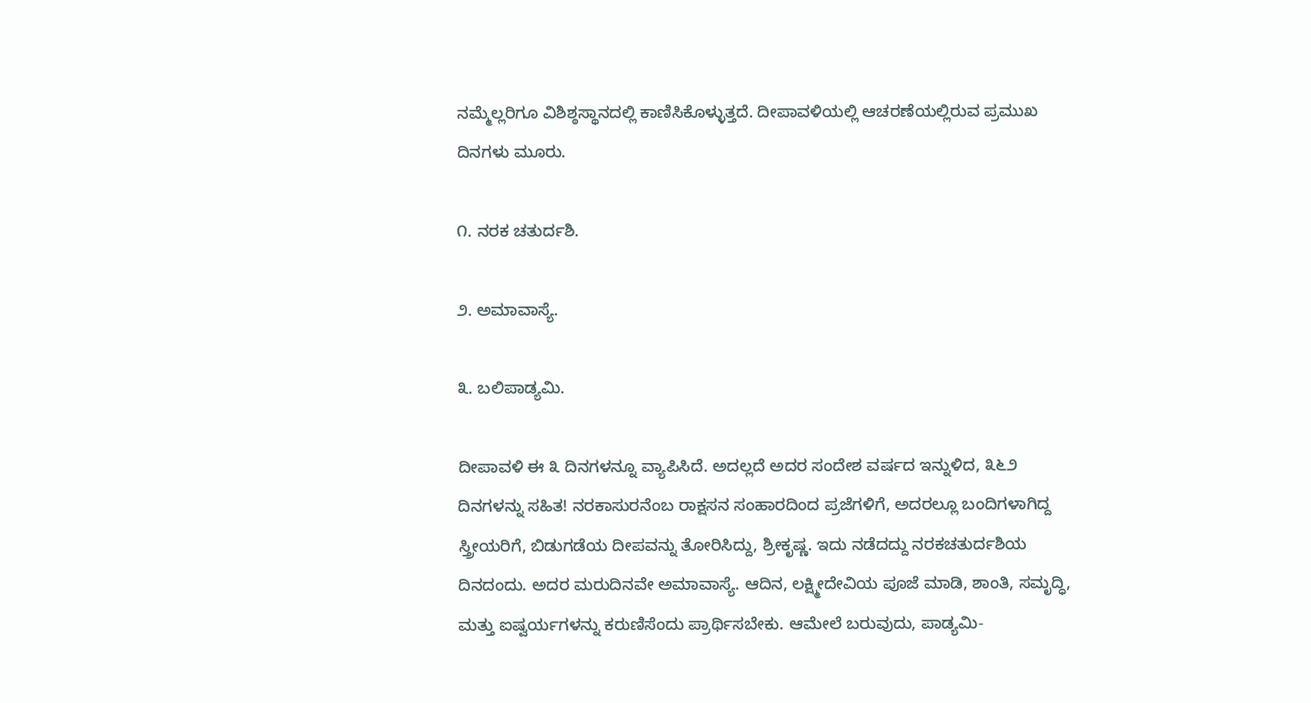ನಮ್ಮೆಲ್ಲರಿಗೂ ವಿಶಿಶ್ಠಸ್ಥಾನದಲ್ಲಿ ಕಾಣಿಸಿಕೊಳ್ಳುತ್ತದೆ. ದೀಪಾವಳಿಯಲ್ಲಿ ಆಚರಣೆಯಲ್ಲಿರುವ ಪ್ರಮುಖ ದಿನಗಳು ಮೂರು.

೧. ನರಕ ಚತುರ್ದಶಿ.

೨. ಅಮಾವಾಸ್ಯೆ.

೩. ಬಲಿಪಾಡ್ಯಮಿ.

ದೀಪಾವಳಿ ಈ ೩ ದಿನಗಳನ್ನೂ ವ್ಯಾಪಿಸಿದೆ. ಅದಲ್ಲದೆ ಅದರ ಸಂದೇಶ ವರ್ಷದ ಇನ್ನುಳಿದ, ೩೬೨ ದಿನಗಳನ್ನು ಸಹಿತ! ನರಕಾಸುರನೆಂಬ ರಾಕ್ಷಸನ ಸಂಹಾರದಿಂದ ಪ್ರಜೆಗಳಿಗೆ, ಅದರಲ್ಲೂ ಬಂದಿಗಳಾಗಿದ್ದ ಸ್ತ್ರೀಯರಿಗೆ, ಬಿಡುಗಡೆಯ ದೀಪವನ್ನು ತೋರಿಸಿದ್ದು, ಶ್ರೀಕೃಷ್ಣ. ಇದು ನಡೆದದ್ದು ನರಕಚತುರ್ದಶಿಯ ದಿನದಂದು. ಅದರ ಮರುದಿನವೇ ಅಮಾವಾಸ್ಯೆ. ಆದಿನ, ಲಕ್ಷ್ಮೀದೇವಿಯ ಪೂಜೆ ಮಾಡಿ, ಶಾಂತಿ, ಸಮೃದ್ಧಿ, ಮತ್ತು ಐಷ್ವರ್ಯಗಳನ್ನು ಕರುಣಿಸೆಂದು ಪ್ರಾರ್ಥಿಸಬೇಕು. ಆಮೇಲೆ ಬರುವುದು, ಪಾಡ್ಯಮಿ-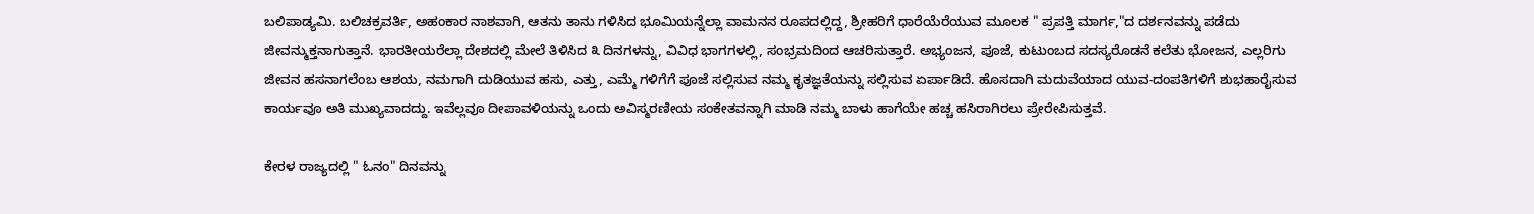ಬಲಿಪಾಡ್ಯಮಿ. ಬಲಿಚಕ್ರವರ್ತಿ, ಅಹಂಕಾರ ನಾಶವಾಗಿ, ಆತನು ತಾನು ಗಳಿಸಿದ ಭೂಮಿಯನ್ನೆಲ್ಲಾ ವಾಮನನ ರೂಪದಲ್ಲಿದ್ದ, ಶ್ರೀಹರಿಗೆ ಧಾರೆಯೆರೆಯುವ ಮೂಲಕ " ಪ್ರಪತ್ತಿ ಮಾರ್ಗ,"ದ ದರ್ಶನವನ್ನು ಪಡೆದು ಜೀವನ್ಮುಕ್ತನಾಗುತ್ತಾನೆ. ಭಾರತೀಯರೆಲ್ಲಾ ದೇಶದಲ್ಲಿ ಮೇಲೆ ತಿಳಿಸಿದ ೩ ದಿನಗಳನ್ನು, ವಿವಿಧ ಭಾಗಗಳಲ್ಲಿ, ಸಂಭ್ರಮದಿಂದ ಆಚರಿಸುತ್ತಾರೆ. ಅಭ್ಯಂಜನ, ಪೂಜೆ, ಕುಟುಂಬದ ಸದಸ್ಯರೊಡನೆ ಕಲೆತು ಭೋಜನ, ಎಲ್ಲರಿಗು ಜೀವನ ಹಸನಾಗಲೆಂಬ ಆಶಯ, ನಮಗಾಗಿ ದುಡಿಯುವ ಹಸು, ಎತ್ತು, ಎಮ್ಮೆ ಗಳಿಗೆಗೆ ಪೂಜೆ ಸಲ್ಲಿಸುವ ನಮ್ಮ ಕೃತಜ್ಞತೆಯನ್ನು ಸಲ್ಲಿಸುವ ಏರ್ಪಾಡಿದೆ. ಹೊಸದಾಗಿ ಮದುವೆಯಾದ ಯುವ-ದಂಪತಿಗಳಿಗೆ ಶುಭಹಾರೈಸುವ ಕಾರ್ಯವೂ ಅತಿ ಮುಖ್ಯವಾದದ್ದು. ಇವೆಲ್ಲವೂ ದೀಪಾವಳಿಯನ್ನು ಒಂದು ಅವಿಸ್ಮರಣೀಯ ಸಂಕೇತವನ್ನಾಗಿ ಮಾಡಿ ನಮ್ಮ ಬಾಳು ಹಾಗೆಯೇ ಹಚ್ಚ ಹಸಿರಾಗಿರಲು ಪ್ರೇರೇಪಿಸುತ್ತವೆ.

ಕೇರಳ ರಾಜ್ಯದಲ್ಲಿ " ಓನಂ" ದಿನವನ್ನು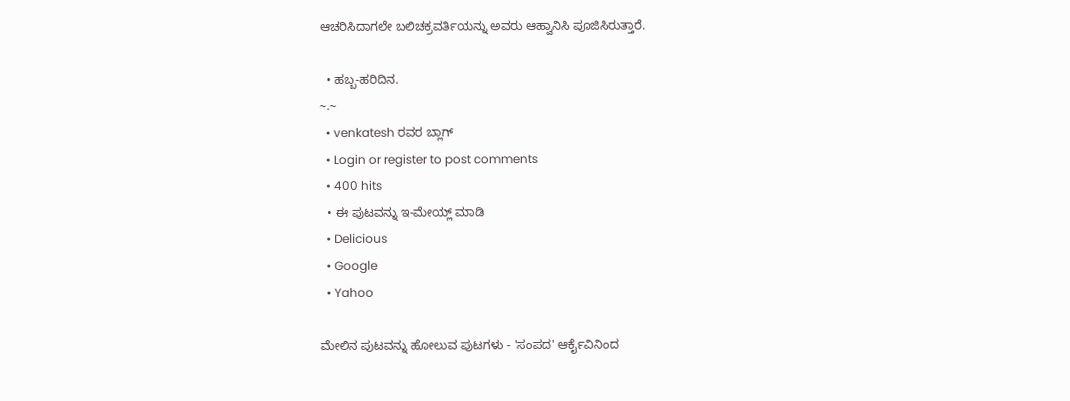ಆಚರಿಸಿದಾಗಲೇ ಬಲಿಚಕ್ರವರ್ತಿಯನ್ನು ಅವರು ಆಹ್ವಾನಿಸಿ ಪೂಜಿಸಿರುತ್ತಾರೆ.

  • ಹಬ್ಬ-ಹರಿದಿನ.
~.~
  • venkatesh ರವರ ಬ್ಲಾಗ್
  • Login or register to post comments
  • 400 hits
  • ಈ ಪುಟವನ್ನು ಇ-ಮೇಯ್ಲ್ ಮಾಡಿ
  • Delicious
  • Google
  • Yahoo

ಮೇಲಿನ ಪುಟವನ್ನು ಹೋಲುವ ಪುಟಗಳು - 'ಸಂಪದ' ಆರ್ಕೈವಿನಿಂದ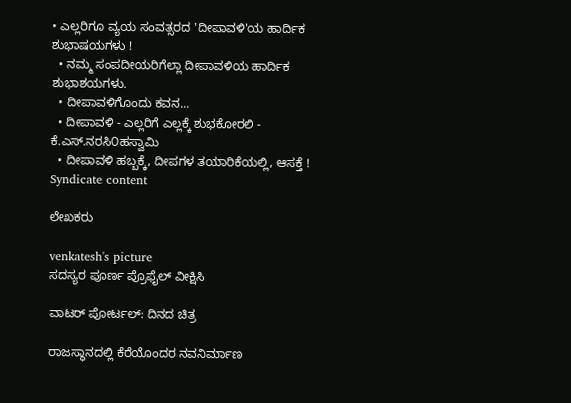• ಎಲ್ಲರಿಗೂ ವ್ಯಯ ಸಂವತ್ಸರದ 'ದೀಪಾವಳಿ'ಯ ಹಾರ್ದಿಕ ಶುಭಾಷಯಗಳು !
  • ನಮ್ಮ ಸಂಪದೀಯರಿಗೆಲ್ಲಾ ದೀಪಾವಳಿಯ ಹಾರ್ದಿಕ ಶುಭಾಶಯಗಳು.
  • ದೀಪಾವಳಿಗೊಂದು ಕವನ...
  • ದೀಪಾವಳಿ - ಎಲ್ಲರಿಗೆ ಎಲ್ಲಕ್ಕೆ ಶುಭಕೋರಲಿ - ಕೆ.ಎಸ್.ನರಸಿ೦ಹಸ್ವಾಮಿ
  • ದೀಪಾವಳಿ ಹಬ್ಬಕ್ಕೆ, ದೀಪಗಳ ತಯಾರಿಕೆಯಲ್ಲಿ, ಆಸಕ್ತೆ !
Syndicate content

ಲೇಖಕರು

venkatesh's picture
ಸದಸ್ಯರ ಪೂರ್ಣ ಪ್ರೊಫೈಲ್ ವೀಕ್ಷಿಸಿ

ವಾಟರ್ ಪೋರ್ಟಲ್: ದಿನದ ಚಿತ್ರ

ರಾಜಸ್ಥಾನದಲ್ಲಿ ಕೆರೆಯೊಂದರ ನವನಿರ್ಮಾಣ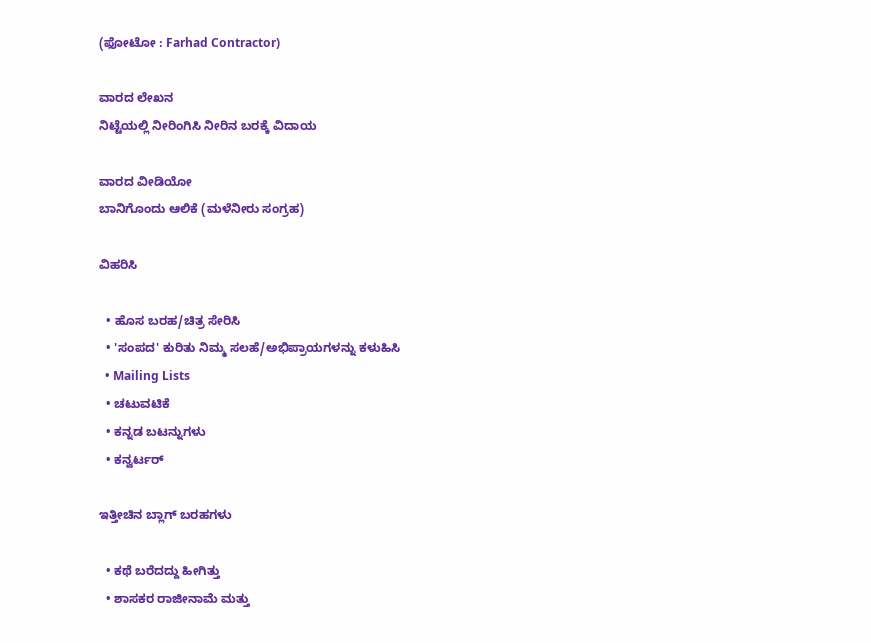(ಫೋಟೋ : Farhad Contractor)

ವಾರದ ಲೇಖನ
ನಿಟ್ಟೆಯಲ್ಲಿ ನೀರಿಂಗಿಸಿ ನೀರಿನ ಬರಕ್ಕೆ ವಿದಾಯ

ವಾರದ ವೀಡಿಯೋ
ಬಾನಿಗೊಂದು ಆಲಿಕೆ (ಮಳೆನೀರು ಸಂಗ್ರಹ)

ವಿಹರಿಸಿ

  • ಹೊಸ ಬರಹ/ಚಿತ್ರ ಸೇರಿಸಿ
  • 'ಸಂಪದ' ಕುರಿತು ನಿಮ್ಮ ಸಲಹೆ/ಅಭಿಪ್ರಾಯಗಳನ್ನು ಕಳುಹಿಸಿ
  • Mailing Lists
  • ಚಟುವಟಿಕೆ
  • ಕನ್ನಡ ಬಟನ್ನುಗಳು
  • ಕನ್ವರ್ಟರ್

ಇತ್ತೀಚಿನ ಬ್ಲಾಗ್ ಬರಹಗಳು

  • ಕಥೆ ಬರೆದದ್ದು ಹೀಗಿತ್ತು
  • ಶಾಸಕರ ರಾಜೀನಾಮೆ ಮತ್ತು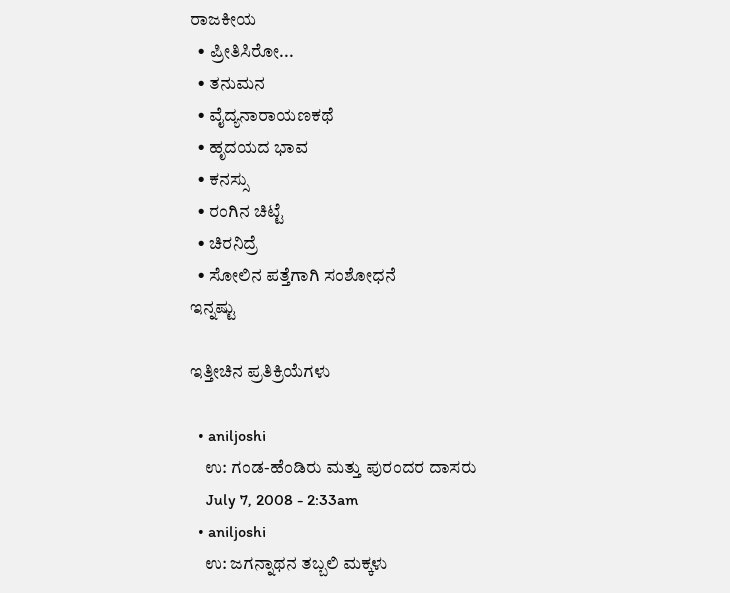ರಾಜಕೀಯ
  • ಪ್ರೀತಿಸಿರೋ...
  • ತನುಮನ
  • ವೈದ್ಯನಾರಾಯಣಕಥೆ
  • ಹೃದಯದ ಭಾವ
  • ಕನಸ್ಸು
  • ರಂಗಿನ ಚಿಟ್ಟೆ
  • ಚಿರನಿದ್ರೆ
  • ಸೋಲಿನ ಪತ್ತೆಗಾಗಿ ಸಂಶೋಧನೆ
ಇನ್ನಷ್ಟು

ಇತ್ತೀಚಿನ ಪ್ರತಿಕ್ರಿಯೆಗಳು

  • aniljoshi
    ಉ: ಗಂಡ-ಹೆಂಡಿರು ಮತ್ತು ಪುರಂದರ ದಾಸರು
    July 7, 2008 - 2:33am
  • aniljoshi
    ಉ: ಜಗನ್ನಾಥನ ತಬ್ಬಲಿ ಮಕ್ಕಳು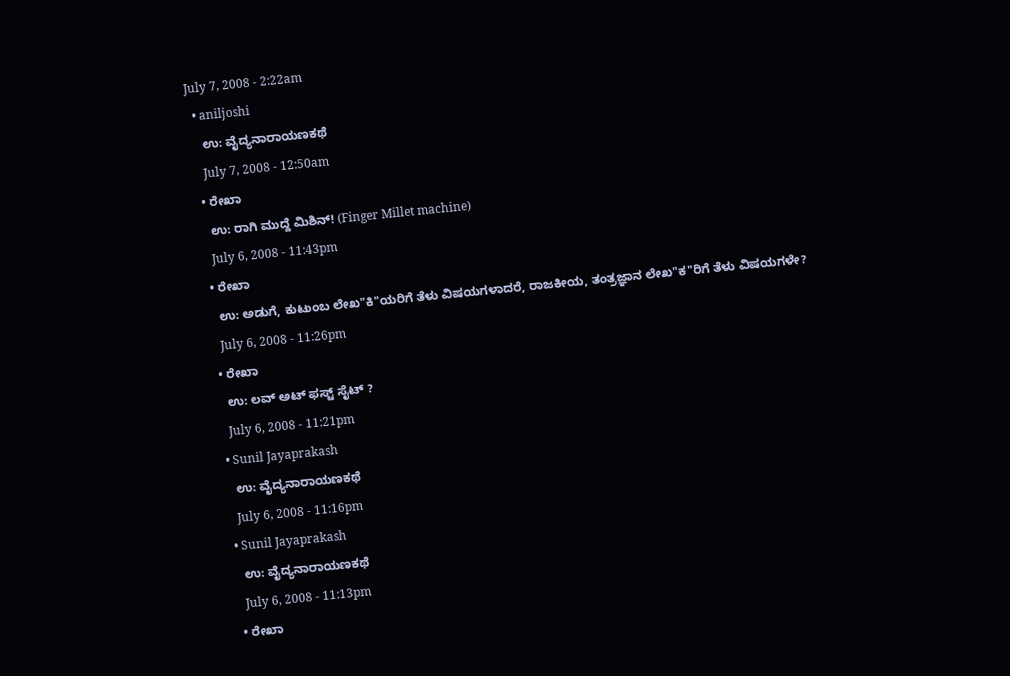July 7, 2008 - 2:22am
  • aniljoshi
    ಉ: ವೈದ್ಯನಾರಾಯಣಕಥೆ
    July 7, 2008 - 12:50am
  • ರೇಖಾ
    ಉ: ರಾಗಿ ಮುದ್ದೆ ಮಿಶಿನ್! (Finger Millet machine)
    July 6, 2008 - 11:43pm
  • ರೇಖಾ
    ಉ: ಅಡುಗೆ, ಕುಟುಂಬ ಲೇಖ"ಕಿ"ಯರಿಗೆ ತೆಳು ವಿಷಯಗಳಾದರೆ, ರಾಜಕೀಯ, ತಂತ್ರಜ್ಞಾನ ಲೇಖ"ಕ"ರಿಗೆ ತೆಳು ವಿಷಯಗಳೇ?
    July 6, 2008 - 11:26pm
  • ರೇಖಾ
    ಉ: ಲವ್ ಅಟ್ ಫಸ್ಟ್ ಸೈಟ್ ?
    July 6, 2008 - 11:21pm
  • Sunil Jayaprakash
    ಉ: ವೈದ್ಯನಾರಾಯಣಕಥೆ
    July 6, 2008 - 11:16pm
  • Sunil Jayaprakash
    ಉ: ವೈದ್ಯನಾರಾಯಣಕಥೆ
    July 6, 2008 - 11:13pm
  • ರೇಖಾ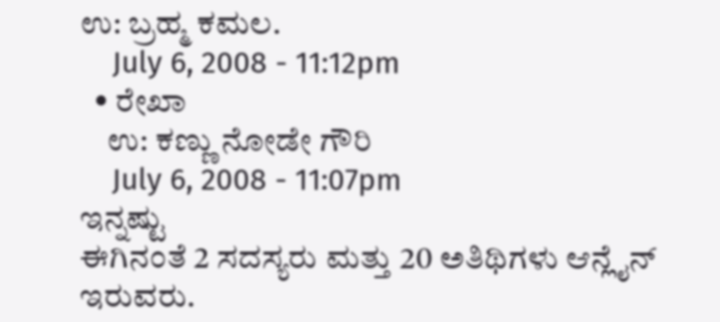ಉ: ಬ್ರಹ್ಮ ಕಮಲ.
    July 6, 2008 - 11:12pm
  • ರೇಖಾ
    ಉ: ಕಣ್ಣು ನೋಡೇ ಗೌರಿ
    July 6, 2008 - 11:07pm
ಇನ್ನಷ್ಟು
ಈಗಿನಂತೆ 2 ಸದಸ್ಯರು ಮತ್ತು 20 ಅತಿಥಿಗಳು ಆನ್ಲೈನ್ ಇರುವರು.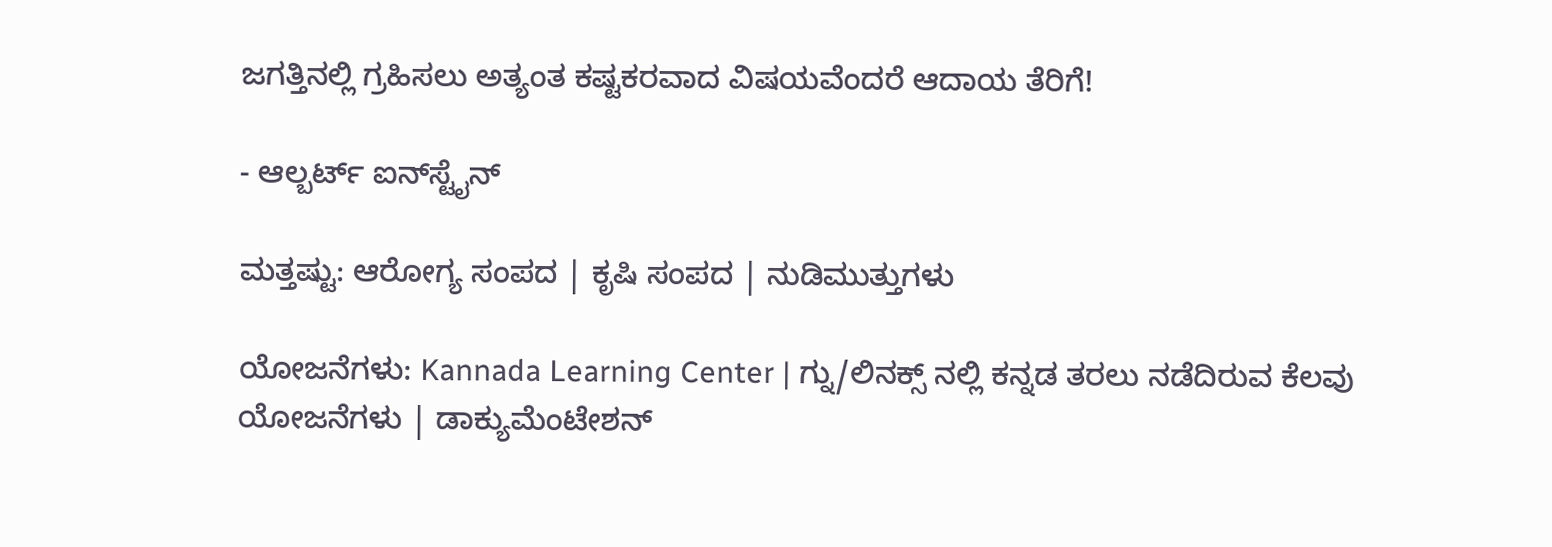ಜಗತ್ತಿನಲ್ಲಿ ಗ್ರಹಿಸಲು ಅತ್ಯಂತ ಕಷ್ಟಕರವಾದ ವಿಷಯವೆಂದರೆ ಆದಾಯ ತೆರಿಗೆ!

- ಆಲ್ಬರ್ಟ್ ಐನ್‍ಸ್ಟೈನ್

ಮತ್ತಷ್ಟು: ಆರೋಗ್ಯ ಸಂಪದ | ಕೃಷಿ ಸಂಪದ | ನುಡಿಮುತ್ತುಗಳು

ಯೋಜನೆಗಳು: Kannada Learning Center | ಗ್ನು/ಲಿನಕ್ಸ್ ನಲ್ಲಿ ಕನ್ನಡ ತರಲು ನಡೆದಿರುವ ಕೆಲವು ಯೋಜನೆಗಳು | ಡಾಕ್ಯುಮೆಂಟೇಶನ್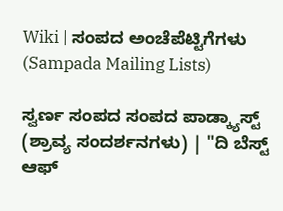Wiki | ಸಂಪದ ಅಂಚೆಪೆಟ್ಟಿಗೆಗಳು (Sampada Mailing Lists)

ಸ್ವರ್ಣ ಸಂಪದ ಸಂಪದ ಪಾಡ್ಕ್ಯಾಸ್ಟ್ (ಶ್ರಾವ್ಯ ಸಂದರ್ಶನಗಳು) | "ದಿ ಬೆಸ್ಟ್ ಆಫ್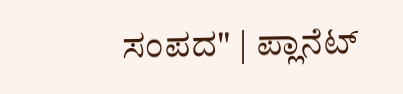ಸಂಪದ" | ಪ್ಲಾನೆಟ್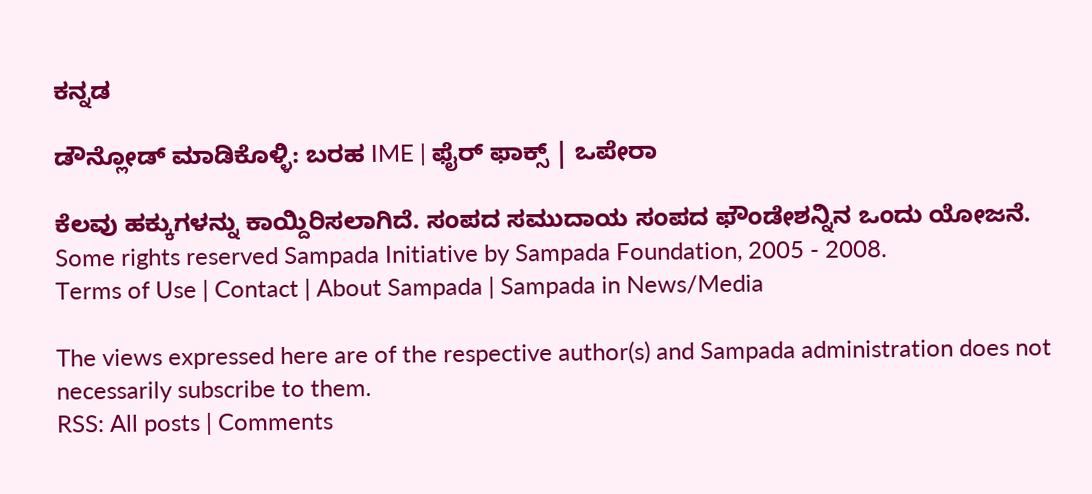ಕನ್ನಡ

ಡೌನ್ಲೋಡ್ ಮಾಡಿಕೊಳ್ಳಿ: ಬರಹ IME | ಫೈರ್ ಫಾಕ್ಸ್ | ಒಪೇರಾ

ಕೆಲವು ಹಕ್ಕುಗಳನ್ನು ಕಾಯ್ದಿರಿಸಲಾಗಿದೆ. ಸಂಪದ ಸಮುದಾಯ ಸಂಪದ ಫೌಂಡೇಶನ್ನಿನ ಒಂದು ಯೋಜನೆ.
Some rights reserved Sampada Initiative by Sampada Foundation, 2005 - 2008.
Terms of Use | Contact | About Sampada | Sampada in News/Media

The views expressed here are of the respective author(s) and Sampada administration does not necessarily subscribe to them.
RSS: All posts | Comments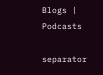Blogs | Podcasts

separator